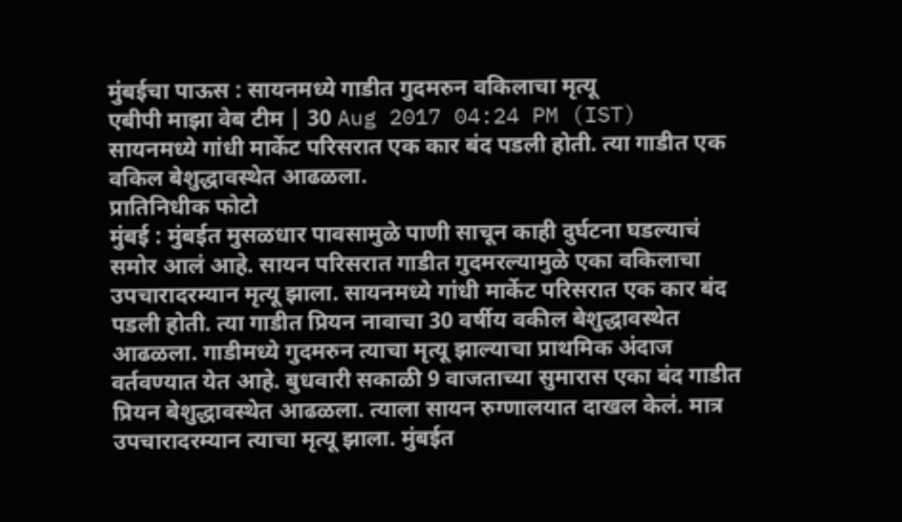मुंबईचा पाऊस : सायनमध्ये गाडीत गुदमरुन वकिलाचा मृत्यू
एबीपी माझा वेब टीम | 30 Aug 2017 04:24 PM (IST)
सायनमध्ये गांधी मार्केट परिसरात एक कार बंद पडली होती. त्या गाडीत एक वकिल बेशुद्धावस्थेत आढळला.
प्रातिनिधीक फोटो
मुंबई : मुंबईत मुसळधार पावसामुळे पाणी साचून काही दुर्घटना घडल्याचं समोर आलं आहे. सायन परिसरात गाडीत गुदमरल्यामुळे एका वकिलाचा उपचारादरम्यान मृत्यू झाला. सायनमध्ये गांधी मार्केट परिसरात एक कार बंद पडली होती. त्या गाडीत प्रियन नावाचा 30 वर्षीय वकील बेशुद्धावस्थेत आढळला. गाडीमध्ये गुदमरुन त्याचा मृत्यू झाल्याचा प्राथमिक अंदाज वर्तवण्यात येत आहे. बुधवारी सकाळी 9 वाजताच्या सुमारास एका बंद गाडीत प्रियन बेशुद्धावस्थेत आढळला. त्याला सायन रुग्णालयात दाखल केलं. मात्र उपचारादरम्यान त्याचा मृत्यू झाला. मुंबईत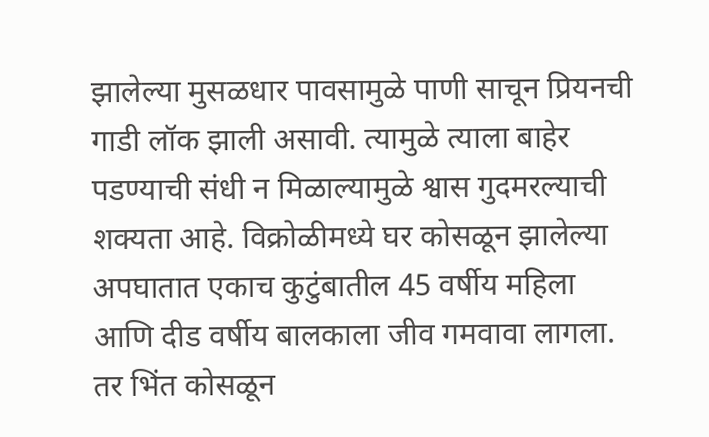झालेल्या मुसळधार पावसामुळे पाणी साचून प्रियनची गाडी लॉक झाली असावी. त्यामुळे त्याला बाहेर पडण्याची संधी न मिळाल्यामुळे श्वास गुदमरल्याची शक्यता आहे. विक्रोळीमध्ये घर कोसळून झालेल्या अपघातात एकाच कुटुंबातील 45 वर्षीय महिला आणि दीड वर्षीय बालकाला जीव गमवावा लागला. तर भिंत कोसळून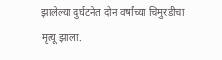झालेल्या दुर्घटनेत दोन वर्षांच्या चिमुरडीचा मृत्यू झाला.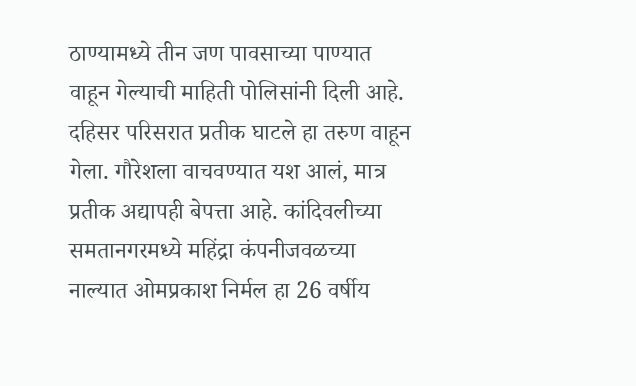ठाण्यामध्ये तीन जण पावसाच्या पाण्यात वाहून गेल्याची माहिती पोलिसांनी दिली आहे. दहिसर परिसरात प्रतीक घाटले हा तरुण वाहून गेला. गौरेशला वाचवण्यात यश आलं, मात्र प्रतीक अद्यापही बेपत्ता आहे. कांदिवलीच्या समतानगरमध्ये महिंद्रा कंपनीजवळच्या नाल्यात ओमप्रकाश निर्मल हा 26 वर्षीय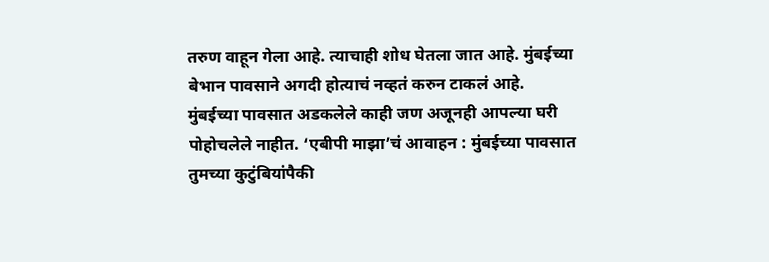तरुण वाहून गेला आहे. त्याचाही शोध घेतला जात आहे. मुंबईच्या बेभान पावसाने अगदी होत्याचं नव्हतं करुन टाकलं आहे. मुंबईच्या पावसात अडकलेले काही जण अजूनही आपल्या घरी पोहोचलेले नाहीत. ‘एबीपी माझा’चं आवाहन : मुंबईच्या पावसात तुमच्या कुटुंबियांपैकी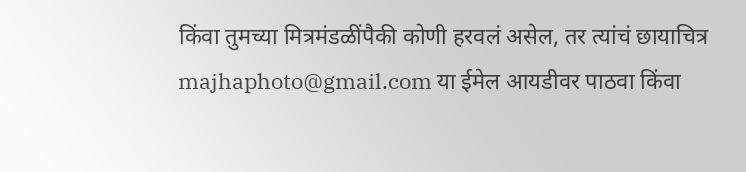किंवा तुमच्या मित्रमंडळींपैकी कोणी हरवलं असेल, तर त्यांचं छायाचित्र majhaphoto@gmail.com या ईमेल आयडीवर पाठवा किंवा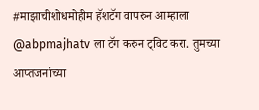#माझाचीशोधमोहीम हॅशटॅग वापरुन आम्हाला @abpmajhatv ला टॅग करुन ट्विट करा. तुमच्या आप्तजनांच्या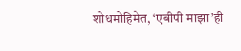शोधमोहिमेत, ‘एबीपी माझा’ही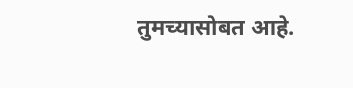तुमच्यासोबत आहे.